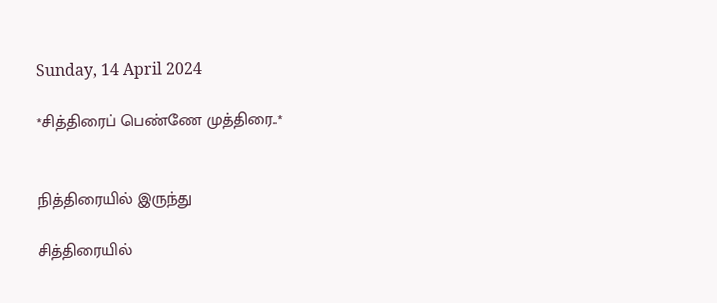Sunday, 14 April 2024

*சித்திரைப் பெண்ணே முத்திரை..*


நித்திரையில் இருந்து

சித்திரையில்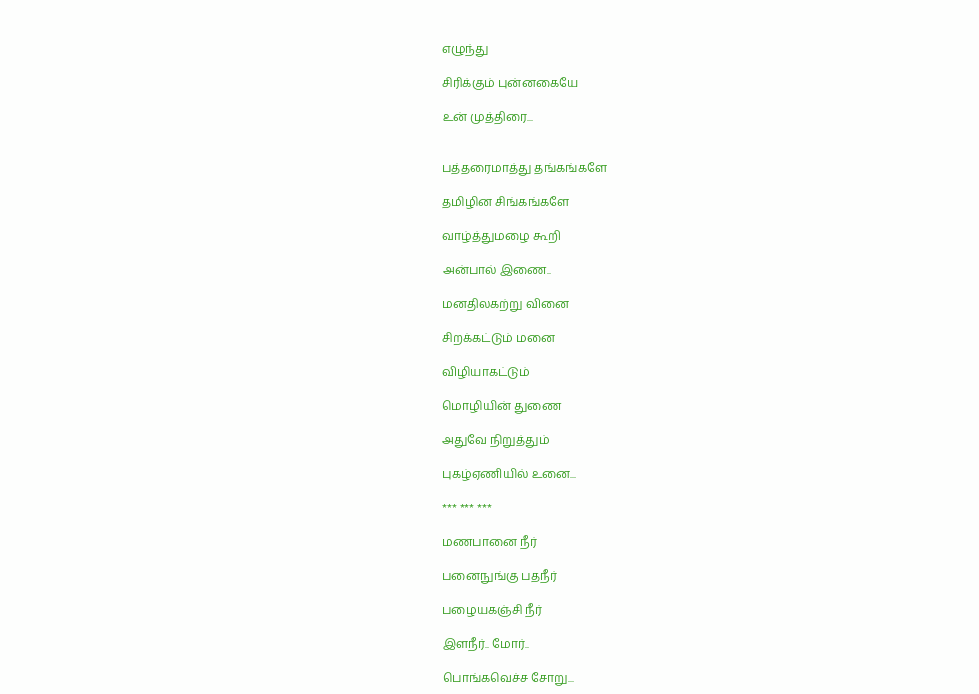எழுந்து

சிரிக்கும் புன்னகையே

உன் முத்திரை...


பத்தரைமாத்து தங்கங்களே

தமிழின சிங்கங்களே

வாழ்த்துமழை கூறி

அன்பால் இணை..

மனதிலகற்று வினை

சிறக்கட்டும் மனை

விழியாகட்டும்

மொழியின் துணை

அதுவே நிறுத்தும்

புகழ்ஏணியில் உனை...

*** *** ***

மணபானை நீர்

பனைநுங்கு பதநீர்

பழையகஞ்சி நீர்

இளநீர்.. மோர்..

பொங்கவெச்ச சோறு...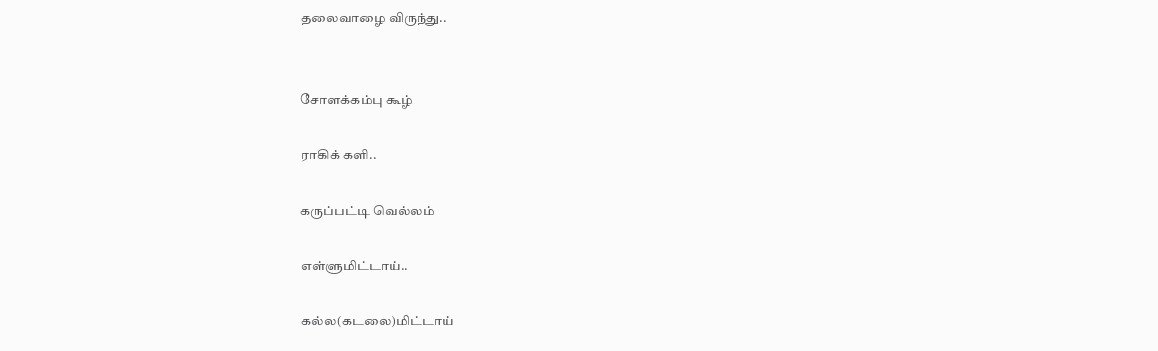தலைவாழை விருந்து..


சோளக்கம்பு கூழ்

ராகிக் களி..

கருப்பட்டி வெல்லம்

எள்ளுமிட்டாய்..

கல்ல(கடலை)மிட்டாய்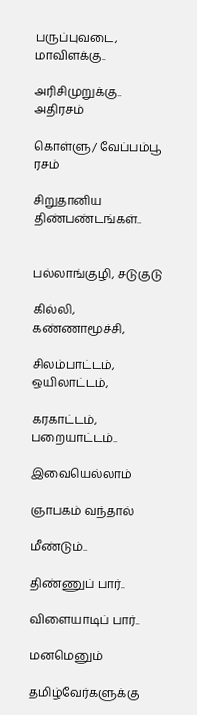பருப்புவடை, மாவிளக்கு..

அரிசிமுறுக்கு.. அதிரசம்

கொள்ளு/ வேப்பம்பூ ரசம்

சிறுதானிய திண்பண்டங்கள்..


பல்லாங்குழி, சடுகுடு

கில்லி, கண்ணாமூச்சி,

சிலம்பாட்டம், ஒயிலாட்டம்,

கரகாட்டம், பறையாட்டம்..

இவையெல்லாம்

ஞாபகம் வந்தால்

மீண்டும்..

திண்ணுப் பார்..

விளையாடிப் பார்..

மனமெனும்

தமிழ்வேர்களுக்கு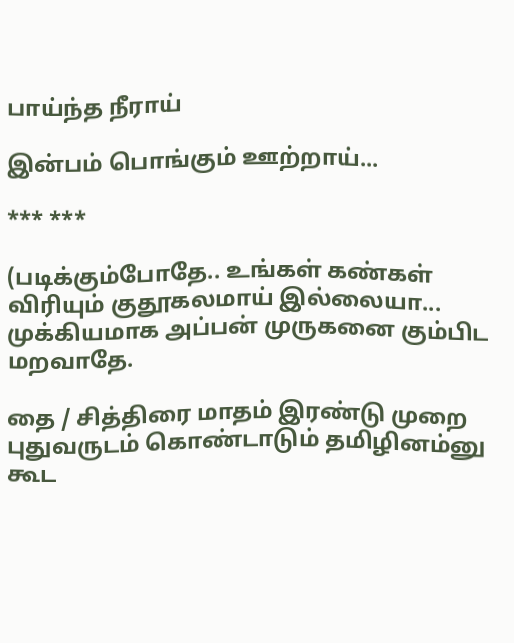பாய்ந்த நீராய்

இன்பம் பொங்கும் ஊற்றாய்...

*** ***

(படிக்கும்போதே.. உங்கள் கண்கள் விரியும் குதூகலமாய் இல்லையா... முக்கியமாக அப்பன் முருகனை கும்பிட மறவாதே.

தை / சித்திரை மாதம் இரண்டு முறை புதுவருடம் கொண்டாடும் தமிழினம்னு கூட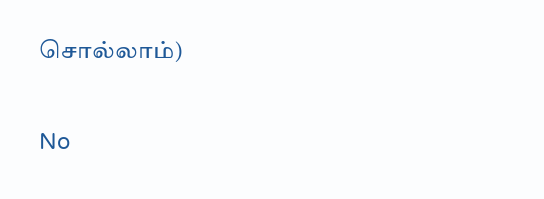சொல்லாம்)


No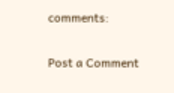comments:

Post a Comment